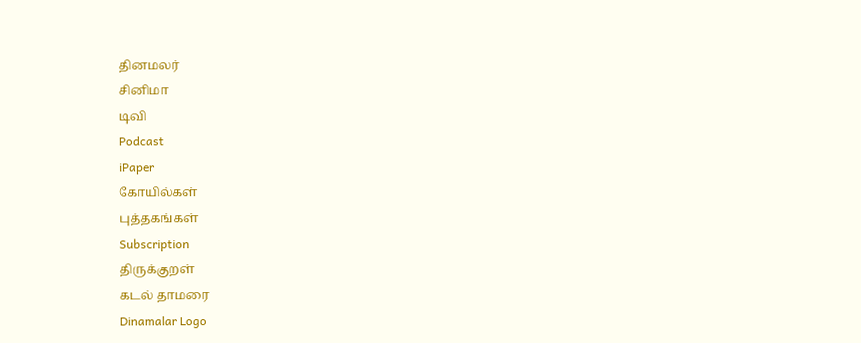தினமலர்
சினிமா
டிவி
Podcast
iPaper
கோயில்கள்
புத்தகங்கள்
Subscription
திருக்குறள்
கடல் தாமரை
Dinamalar Logo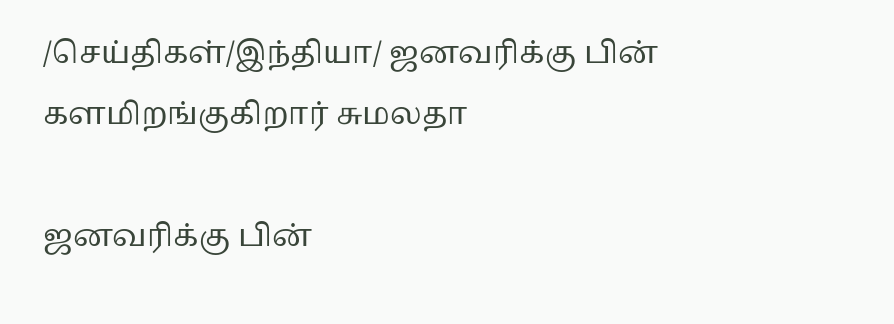/செய்திகள்/இந்தியா/ ஜனவரிக்கு பின் களமிறங்குகிறார் சுமலதா

ஜனவரிக்கு பின்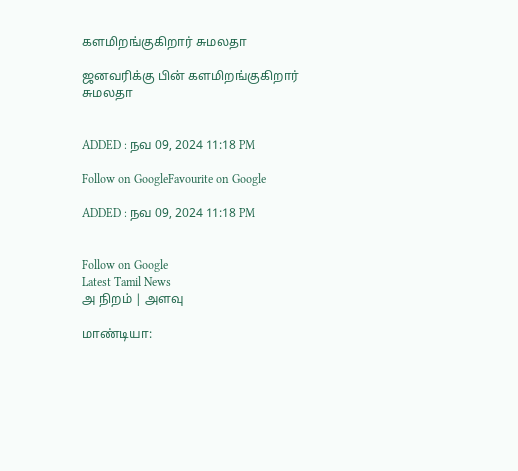களமிறங்குகிறார் சுமலதா

ஜனவரிக்கு பின் களமிறங்குகிறார் சுமலதா


ADDED : நவ 09, 2024 11:18 PM

Follow on GoogleFavourite on Google

ADDED : நவ 09, 2024 11:18 PM


Follow on Google
Latest Tamil News
அ நிறம் | அளவு

மாண்டியா: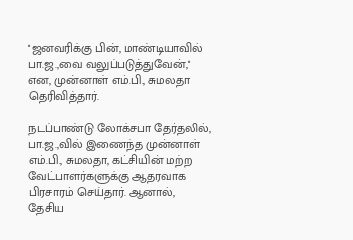''ஜனவரிக்கு பின், மாண்டியாவில் பா.ஜ.,வை வலுப்படுத்துவேன்,'' என, முன்னாள் எம்.பி., சுமலதா தெரிவித்தார்.

நடப்பாண்டு லோக்சபா தேர்தலில், பா.ஜ.,வில் இணைந்த முன்னாள் எம்.பி., சுமலதா, கட்சியின் மற்ற வேட்பாளர்களுக்கு ஆதரவாக பிரசாரம் செய்தார். ஆனால், தேசிய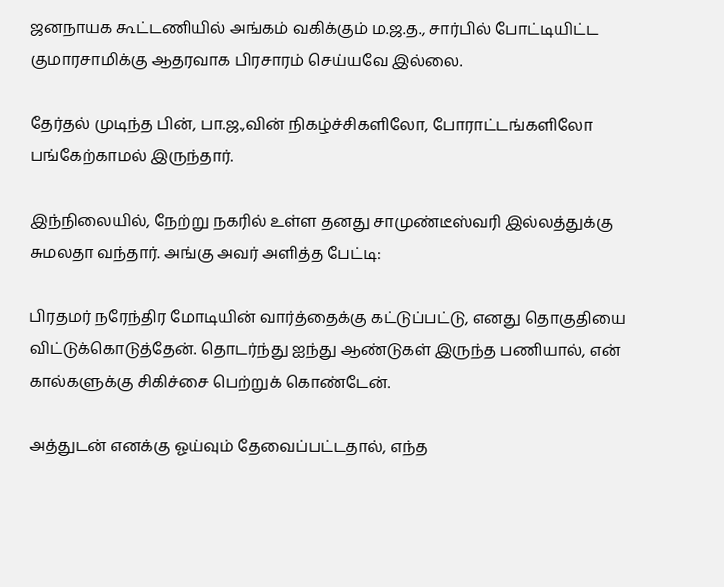ஜனநாயக கூட்டணியில் அங்கம் வகிக்கும் ம.ஜ.த., சார்பில் போட்டியிட்ட குமாரசாமிக்கு ஆதரவாக பிரசாரம் செய்யவே இல்லை.

தேர்தல் முடிந்த பின், பா.ஜ.,வின் நிகழ்ச்சிகளிலோ, போராட்டங்களிலோ பங்கேற்காமல் இருந்தார்.

இந்நிலையில், நேற்று நகரில் உள்ள தனது சாமுண்டீஸ்வரி இல்லத்துக்கு சுமலதா வந்தார். அங்கு அவர் அளித்த பேட்டி:

பிரதமர் நரேந்திர மோடியின் வார்த்தைக்கு கட்டுப்பட்டு, எனது தொகுதியை விட்டுக்கொடுத்தேன். தொடர்ந்து ஐந்து ஆண்டுகள் இருந்த பணியால், என் கால்களுக்கு சிகிச்சை பெற்றுக் கொண்டேன்.

அத்துடன் எனக்கு ஓய்வும் தேவைப்பட்டதால், எந்த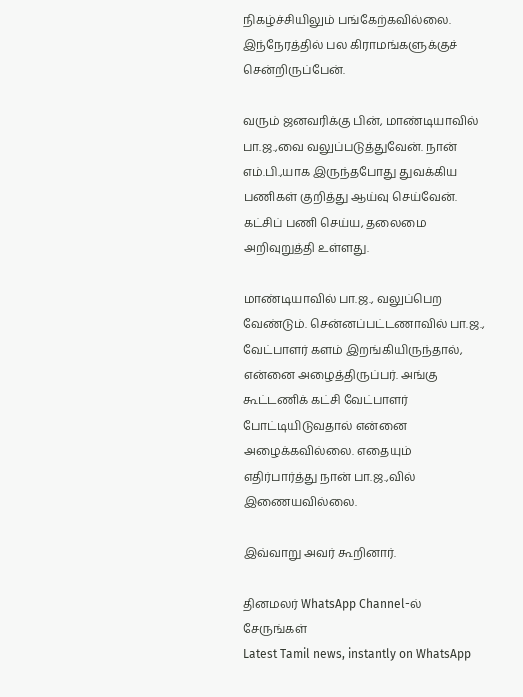நிகழ்ச்சியிலும் பங்கேற்கவில்லை. இந்நேரத்தில் பல கிராமங்களுக்குச் சென்றிருப்பேன்.

வரும் ஜனவரிக்கு பின், மாண்டியாவில் பா.ஜ.,வை வலுப்படுத்துவேன். நான் எம்.பி.,யாக இருந்தபோது துவக்கிய பணிகள் குறித்து ஆய்வு செய்வேன். கட்சிப் பணி செய்ய, தலைமை அறிவுறுத்தி உள்ளது.

மாண்டியாவில் பா.ஜ., வலுப்பெற வேண்டும். சென்னப்பட்டணாவில் பா.ஜ., வேட்பாளர் களம் இறங்கியிருந்தால், என்னை அழைத்திருப்பர். அங்கு கூட்டணிக் கட்சி வேட்பாளர் போட்டியிடுவதால் என்னை அழைக்கவில்லை. எதையும் எதிர்பார்த்து நான் பா.ஜ.,வில் இணையவில்லை.

இவ்வாறு அவர் கூறினார்.

தினமலர் WhatsApp Channel-ல் சேருங்கள்
Latest Tamil news, instantly on WhatsApp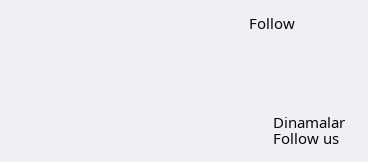Follow





      Dinamalar
      Follow us